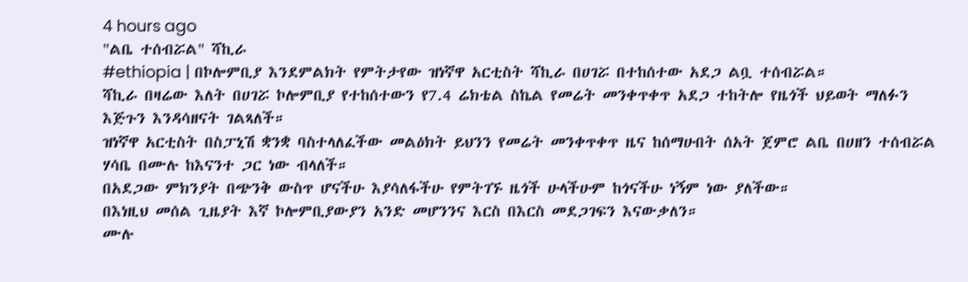4 hours ago
"ልቤ ተሰብሯል" ሻኪራ
#ethiopia | በኮሎምቢያ እንደምልክት የምትታየው ዝነኛዋ አርቲስት ሻኪራ በሀገሯ በተከሰተው አደጋ ልቧ ተሰብሯል።
ሻኪራ በዛሬው እለት በሀገሯ ኮሎምቢያ የተከሰተውን የ7.4 ሬክቴል ስኬል የመሬት መንቀጥቀጥ አደጋ ተከትሎ የዜጎች ህይወት ማለፉን እጅጉን እንዳሳዘናት ገልጻለች።
ዝነኛዋ አርቲስት በስፓኒሽ ቋንቋ ባስተላለፈችው መልዕክት ይህንን የመሬት መንቀጥቀጥ ዜና ከሰማሁበት ሰአት ጀምሮ ልቤ በሀዘን ተሰብሯል ሃሳቤ በሙሉ ከእናንተ ጋር ነው ብላለች።
በአደጋው ምክንያት በጭንቅ ውስጥ ሆናችሁ እያሳለፋችሁ የምትገኙ ዜጎች ሁላችሁም ከጎናችሁ ነኝም ነው ያለችው።
በእነዚህ መሰል ጊዜያት እኛ ኮሎምቢያውያን አንድ መሆንንና እርስ በእርስ መደጋገፍን እናውቃለን።
ሙሉ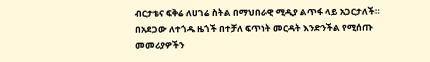ብርታቴና ፍቅሬ ለሀገሬ ስትል በማህበራዊ ሚዲያ ልጥፋ ላይ አጋርታለች።
በአደጋው ለተጎዱ ዜጎች በተቻለ ፍጥነት መርዳት እንድንችል የሚሰጡ መመሪያዎችን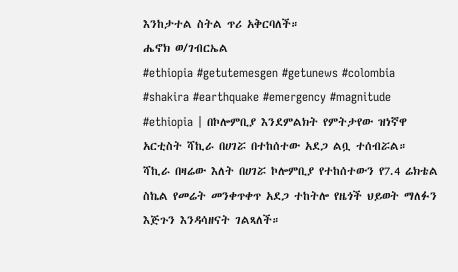እንከታተል ስትል ጥሪ አቅርባለች።
ሔኖክ ወ/ገብርኤል
#ethiopia #getutemesgen #getunews #colombia #shakira #earthquake #emergency #magnitude
#ethiopia | በኮሎምቢያ እንደምልክት የምትታየው ዝነኛዋ አርቲስት ሻኪራ በሀገሯ በተከሰተው አደጋ ልቧ ተሰብሯል።
ሻኪራ በዛሬው እለት በሀገሯ ኮሎምቢያ የተከሰተውን የ7.4 ሬክቴል ስኬል የመሬት መንቀጥቀጥ አደጋ ተከትሎ የዜጎች ህይወት ማለፉን እጅጉን እንዳሳዘናት ገልጻለች።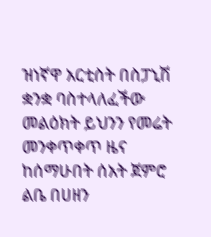ዝነኛዋ አርቲስት በስፓኒሽ ቋንቋ ባስተላለፈችው መልዕክት ይህንን የመሬት መንቀጥቀጥ ዜና ከሰማሁበት ሰአት ጀምሮ ልቤ በሀዘን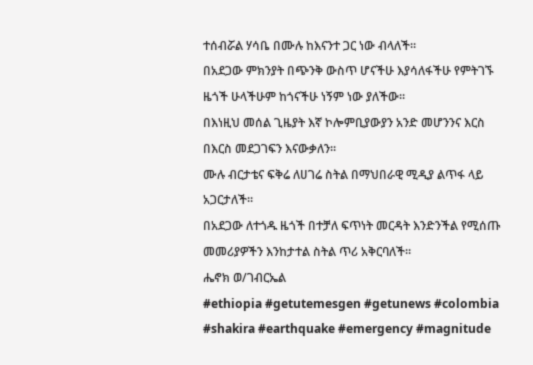ተሰብሯል ሃሳቤ በሙሉ ከእናንተ ጋር ነው ብላለች።
በአደጋው ምክንያት በጭንቅ ውስጥ ሆናችሁ እያሳለፋችሁ የምትገኙ ዜጎች ሁላችሁም ከጎናችሁ ነኝም ነው ያለችው።
በእነዚህ መሰል ጊዜያት እኛ ኮሎምቢያውያን አንድ መሆንንና እርስ በእርስ መደጋገፍን እናውቃለን።
ሙሉ ብርታቴና ፍቅሬ ለሀገሬ ስትል በማህበራዊ ሚዲያ ልጥፋ ላይ አጋርታለች።
በአደጋው ለተጎዱ ዜጎች በተቻለ ፍጥነት መርዳት እንድንችል የሚሰጡ መመሪያዎችን እንከታተል ስትል ጥሪ አቅርባለች።
ሔኖክ ወ/ገብርኤል
#ethiopia #getutemesgen #getunews #colombia #shakira #earthquake #emergency #magnitude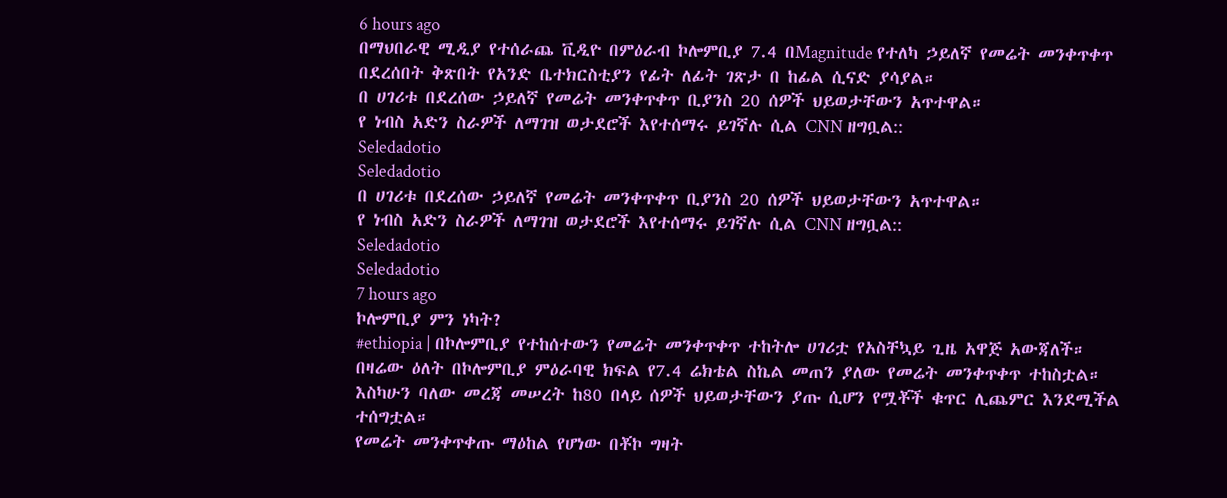6 hours ago
በማህበራዊ ሚዲያ የተሰራጨ ቪዲዮ በምዕራብ ኮሎምቢያ 7.4 በMagnitude የተለካ ኃይለኛ የመሬት መንቀጥቀጥ በደረሰበት ቅጽበት የአንድ ቤተክርስቲያን የፊት ለፊት ገጽታ በ ከፊል ሲናድ ያሳያል።
በ ሀገሪቱ በደረሰው ኃይለኛ የመሬት መንቀጥቀጥ ቢያንስ 20 ሰዎች ህይወታቸውን አጥተዋል።
የ ነብስ አድን ስራዎች ለማገዝ ወታደሮች እየተሰማሩ ይገኛሉ ሲል CNN ዘግቧል::
Seledadotio
Seledadotio
በ ሀገሪቱ በደረሰው ኃይለኛ የመሬት መንቀጥቀጥ ቢያንስ 20 ሰዎች ህይወታቸውን አጥተዋል።
የ ነብስ አድን ስራዎች ለማገዝ ወታደሮች እየተሰማሩ ይገኛሉ ሲል CNN ዘግቧል::
Seledadotio
Seledadotio
7 hours ago
ኮሎምቢያ ምን ነካት?
#ethiopia | በኮሎምቢያ የተከሰተውን የመሬት መንቀጥቀጥ ተከትሎ ሀገሪቷ የአስቸኳይ ጊዜ አዋጅ አውጃለች።
በዛሬው ዕለት በኮሎምቢያ ምዕራባዊ ክፍል የ7.4 ሬክቴል ስኬል መጠን ያለው የመሬት መንቀጥቀጥ ተከስቷል።
እስካሁን ባለው መረጃ መሠረት ከ80 በላይ ሰዎች ህይወታቸውን ያጡ ሲሆን የሟቾች ቁጥር ሊጨምር እንደሚችል ተሰግቷል።
የመሬት መንቀጥቀጡ ማዕከል የሆነው በቾኮ ግዛት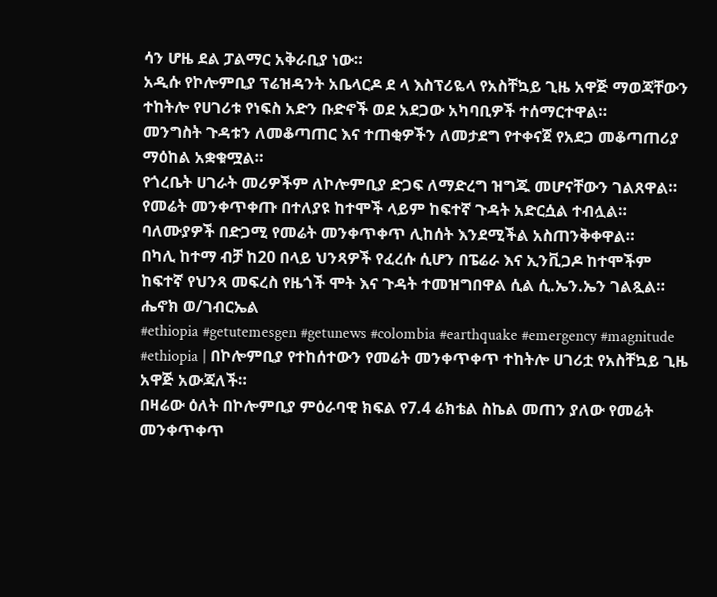ሳን ሆዜ ደል ፓልማር አቅራቢያ ነው።
አዲሱ የኮሎምቢያ ፕሬዝዳንት አቤላርዶ ደ ላ እስፕሪዬላ የአስቸኳይ ጊዜ አዋጅ ማወጃቸውን ተከትሎ የሀገሪቱ የነፍስ አድን ቡድኖች ወደ አደጋው አካባቢዎች ተሰማርተዋል።
መንግስት ጉዳቱን ለመቆጣጠር እና ተጠቂዎችን ለመታደግ የተቀናጀ የአደጋ መቆጣጠሪያ ማዕከል አቋቁሟል።
የጎረቤት ሀገራት መሪዎችም ለኮሎምቢያ ድጋፍ ለማድረግ ዝግጁ መሆናቸውን ገልጸዋል።
የመሬት መንቀጥቀጡ በተለያዩ ከተሞች ላይም ከፍተኛ ጉዳት አድርሷል ተብሏል።
ባለሙያዎች በድጋሚ የመሬት መንቀጥቀጥ ሊከሰት እንደሚችል አስጠንቅቀዋል።
በካሊ ከተማ ብቻ ከ20 በላይ ህንጻዎች የፈረሱ ሲሆን በፔሬራ እና ኢንቪጋዶ ከተሞችም ከፍተኛ የህንጻ መፍረስ የዜጎች ሞት እና ጉዳት ተመዝግበዋል ሲል ሲ.ኤን.ኤን ገልጿል።
ሔኖክ ወ/ገብርኤል
#ethiopia #getutemesgen #getunews #colombia #earthquake #emergency #magnitude
#ethiopia | በኮሎምቢያ የተከሰተውን የመሬት መንቀጥቀጥ ተከትሎ ሀገሪቷ የአስቸኳይ ጊዜ አዋጅ አውጃለች።
በዛሬው ዕለት በኮሎምቢያ ምዕራባዊ ክፍል የ7.4 ሬክቴል ስኬል መጠን ያለው የመሬት መንቀጥቀጥ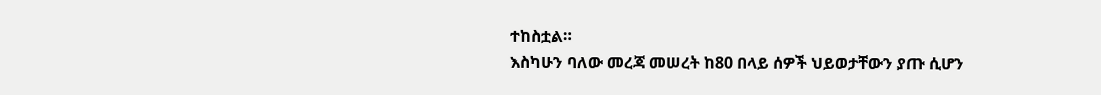ተከስቷል።
እስካሁን ባለው መረጃ መሠረት ከ80 በላይ ሰዎች ህይወታቸውን ያጡ ሲሆን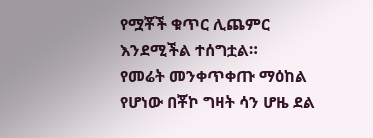የሟቾች ቁጥር ሊጨምር እንደሚችል ተሰግቷል።
የመሬት መንቀጥቀጡ ማዕከል የሆነው በቾኮ ግዛት ሳን ሆዜ ደል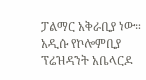ፓልማር አቅራቢያ ነው።
አዲሱ የኮሎምቢያ ፕሬዝዳንት አቤላርዶ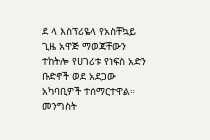ደ ላ እስፕሪዬላ የአስቸኳይ ጊዜ አዋጅ ማወጃቸውን ተከትሎ የሀገሪቱ የነፍስ አድን ቡድኖች ወደ አደጋው አካባቢዎች ተሰማርተዋል።
መንግስት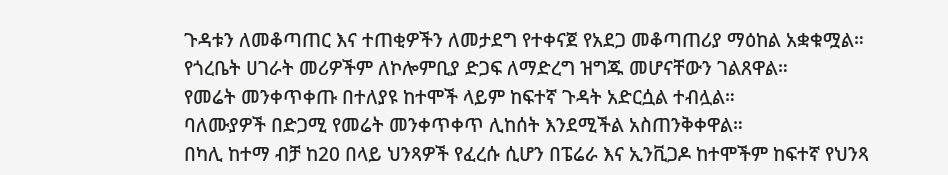ጉዳቱን ለመቆጣጠር እና ተጠቂዎችን ለመታደግ የተቀናጀ የአደጋ መቆጣጠሪያ ማዕከል አቋቁሟል።
የጎረቤት ሀገራት መሪዎችም ለኮሎምቢያ ድጋፍ ለማድረግ ዝግጁ መሆናቸውን ገልጸዋል።
የመሬት መንቀጥቀጡ በተለያዩ ከተሞች ላይም ከፍተኛ ጉዳት አድርሷል ተብሏል።
ባለሙያዎች በድጋሚ የመሬት መንቀጥቀጥ ሊከሰት እንደሚችል አስጠንቅቀዋል።
በካሊ ከተማ ብቻ ከ20 በላይ ህንጻዎች የፈረሱ ሲሆን በፔሬራ እና ኢንቪጋዶ ከተሞችም ከፍተኛ የህንጻ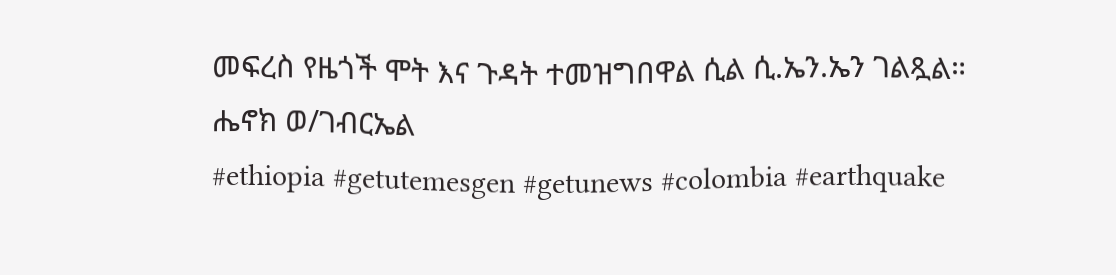መፍረስ የዜጎች ሞት እና ጉዳት ተመዝግበዋል ሲል ሲ.ኤን.ኤን ገልጿል።
ሔኖክ ወ/ገብርኤል
#ethiopia #getutemesgen #getunews #colombia #earthquake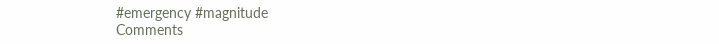#emergency #magnitude
Comments